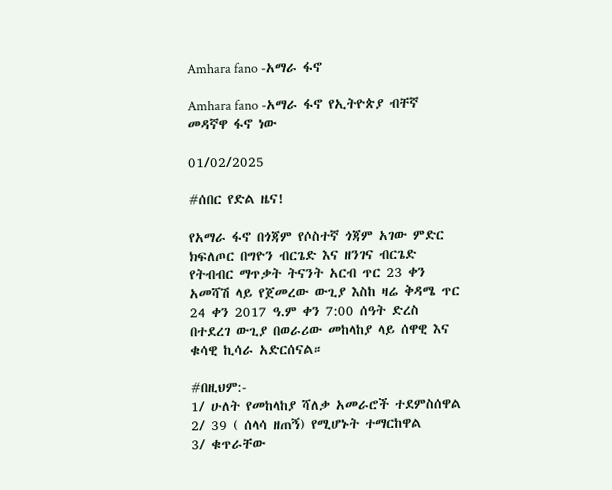Amhara fano -አማራ ፋኖ

Amhara fano -አማራ ፋኖ የኢትዮጵያ ብቸኛ መዳኛዋ ፋኖ ነው

01/02/2025

#ሰበር የድል ዜና!

የአማራ ፋኖ በጎጃም የሶስተኛ ጎጃም አገው ምድር ክፍለጦር በግዮን ብርጌድ እና ዘንገና ብርጌድ የትብብር ማጥቃት ትናንት አርብ ጥር 23 ቀን አመሻሽ ላይ የጀመረው ውጊያ እስከ ዛሬ ቅዳሜ ጥር 24 ቀን 2017 ዓ.ም ቀን 7:00 ሰዓት ድረስ በተደረገ ውጊያ በወራሪው መከላከያ ላይ ሰዋዊ እና ቁሳዊ ኪሳራ አድርሰናል።

#በዚህም:-
1/ ሁለት የመከላከያ ሻለቃ አመራሮች ተደምስሰዋል
2/ 39 ( ሰላሳ ዘጠኝ) የሚሆኑት ተማርከዋል
3/ ቁጥራቸው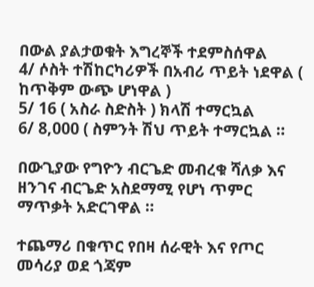በውል ያልታወቁት እግረኞች ተደምስሰዋል
4/ ሶስት ተሽከርካሪዎች በአብሪ ጥይት ነደዋል ( ከጥቅም ውጭ ሆነዋል )
5/ 16 ( አስራ ስድስት ) ክላሽ ተማርኳል
6/ 8,000 ( ስምንት ሽህ ጥይት ተማርኳል ።

በውጊያው የግዮን ብርጌድ መብረቁ ሻለቃ እና ዘንገና ብርጌድ አስደማሚ የሆነ ጥምር ማጥቃት አድርገዋል ።

ተጨማሪ በቁጥር የበዛ ሰራዊት እና የጦር መሳሪያ ወደ ጎጃም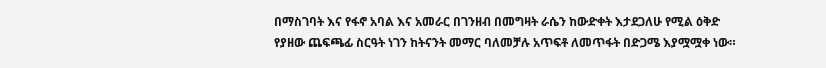በማስገባት እና የፋኖ አባል እና አመራር በገንዘብ በመግዛት ራሴን ከውድቀት እታደጋለሁ የሚል ዕቅድ የያዘው ጨፍጫፊ ስርዓት ነገን ከትናንት መማር ባለመቻሉ አጥፍቶ ለመጥፋት በድጋሜ እያሟሟቀ ነው።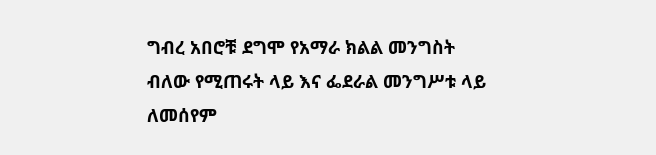ግብረ አበሮቹ ደግሞ የአማራ ክልል መንግስት ብለው የሚጠሩት ላይ እና ፌደራል መንግሥቱ ላይ ለመሰየም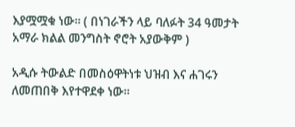እያሟሟቁ ነው። ( በነገራችን ላይ ባለፉት 34 ዓመታት አማራ ክልል መንግስት ኖሮት አያውቅም )

አዲሱ ትውልድ በመስዕዋትነቱ ህዝብ እና ሐገሩን ለመጠበቅ እየተዋደቀ ነው።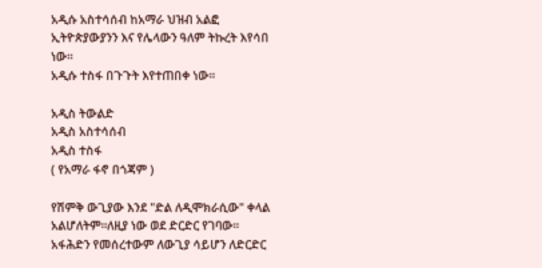አዲሱ አስተሳሰብ ከአማራ ህዝብ አልፎ ኢትዮጵያውያንን እና የሌላውን ዓለም ትኩረት እየሳበ ነው።
አዲሱ ተስፋ በጉጉት እየተጠበቀ ነው።

አዲስ ትውልድ
አዲስ አስተሳሰብ
አዲስ ተስፋ
( የአማራ ፋኖ በጎጃም )

የሽምቅ ውጊያው እንደ "ድል ለዲሞክራሲው" ቀላል አልሆለትም፡፡ለዚያ ነው ወደ ድርድር የገባው፡፡ አፋሕድን የመሰረተውም ለውጊያ ሳይሆን ለድርድር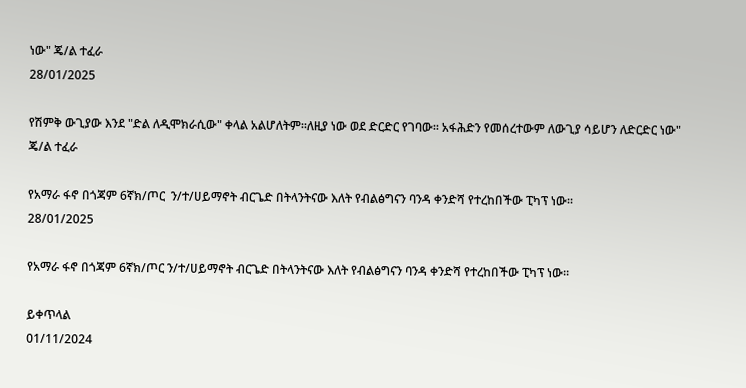ነው" ጄ/ል ተፈራ
28/01/2025

የሽምቅ ውጊያው እንደ "ድል ለዲሞክራሲው" ቀላል አልሆለትም፡፡ለዚያ ነው ወደ ድርድር የገባው፡፡ አፋሕድን የመሰረተውም ለውጊያ ሳይሆን ለድርድር ነው" ጄ/ል ተፈራ

የአማራ ፋኖ በጎጃም 6ኛክ/ጦር  ን/ተ/ሀይማኖት ብርጌድ በትላንትናው እለት የብልፅግናን ባንዳ ቀንድሻ የተረከበችው ፒካፕ ነው።
28/01/2025

የአማራ ፋኖ በጎጃም 6ኛክ/ጦር ን/ተ/ሀይማኖት ብርጌድ በትላንትናው እለት የብልፅግናን ባንዳ ቀንድሻ የተረከበችው ፒካፕ ነው።

ይቀጥላል
01/11/2024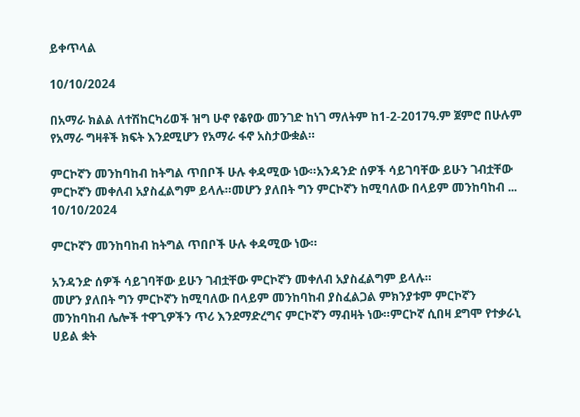ይቀጥላል

10/10/2024

በአማራ ክልል ለተሽከርካሪወች ዝግ ሁኖ የቆየው መንገድ ከነገ ማለትም ከ1-2-2017ዓ.ም ጀምሮ በሁሉም የአማራ ግዛቶች ክፍት እንደሚሆን የአማራ ፋኖ አስታውቋል።

ምርኮኛን መንከባከብ ከትግል ጥበቦች ሁሉ ቀዳሚው ነው።አንዳንድ ሰዎች ሳይገባቸው ይሁን ገብቷቸው ምርኮኛን መቀለብ አያስፈልግም ይላሉ።መሆን ያለበት ግን ምርኮኛን ከሚባለው በላይም መንከባከብ ...
10/10/2024

ምርኮኛን መንከባከብ ከትግል ጥበቦች ሁሉ ቀዳሚው ነው።

አንዳንድ ሰዎች ሳይገባቸው ይሁን ገብቷቸው ምርኮኛን መቀለብ አያስፈልግም ይላሉ።
መሆን ያለበት ግን ምርኮኛን ከሚባለው በላይም መንከባከብ ያስፈልጋል ምክንያቱም ምርኮኛን መንከባከብ ሌሎች ተዋጊዎችን ጥሪ እንደማድረግና ምርኮኛን ማብዛት ነው።ምርኮኛ ሲበዛ ደግሞ የተቃራኒ ሀይል ቋት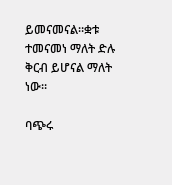ይመናመናል።ቋቱ ተመናመነ ማለት ድሉ ቅርብ ይሆናል ማለት ነው።

ባጭሩ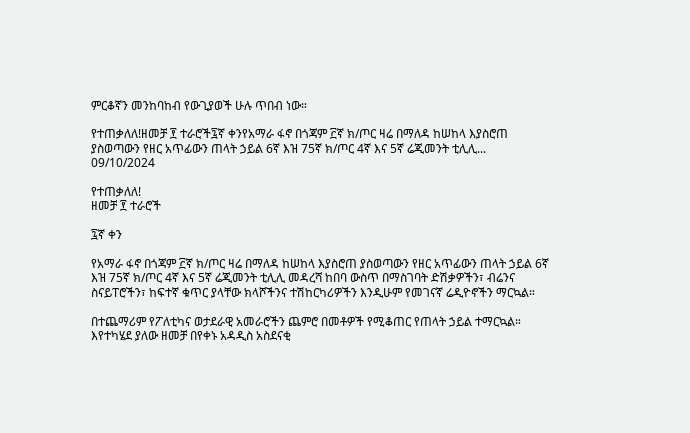ምርቆኛን መንከባከብ የውጊያወች ሁሉ ጥበብ ነው።

የተጠቃለለ!ዘመቻ ፻ ተራሮች፯ኛ ቀንየአማራ ፋኖ በጎጃም ፫ኛ ክ/ጦር ዛሬ በማለዳ ከሠከላ እያስሮጠ ያስወጣውን የዘር አጥፊውን ጠላት ኃይል 6ኛ እዝ 75ኛ ክ/ጦር 4ኛ እና 5ኛ ሬጂመንት ቲሊሊ...
09/10/2024

የተጠቃለለ!
ዘመቻ ፻ ተራሮች

፯ኛ ቀን

የአማራ ፋኖ በጎጃም ፫ኛ ክ/ጦር ዛሬ በማለዳ ከሠከላ እያስሮጠ ያስወጣውን የዘር አጥፊውን ጠላት ኃይል 6ኛ እዝ 75ኛ ክ/ጦር 4ኛ እና 5ኛ ሬጂመንት ቲሊሊ መዳረሻ ከበባ ውስጥ በማስገባት ድሽቃዎችን፣ ብሬንና ስናይፐሮችን፣ ከፍተኛ ቁጥር ያላቸው ክላሾችንና ተሽከርካሪዎችን እንዲሁም የመገናኛ ሬዲዮኖችን ማርኳል።

በተጨማሪም የፖለቲካና ወታደራዊ አመራሮችን ጨምሮ በመቶዎች የሚቆጠር የጠላት ኃይል ተማርኳል።
እየተካሄደ ያለው ዘመቻ በየቀኑ አዳዲስ አስደናቂ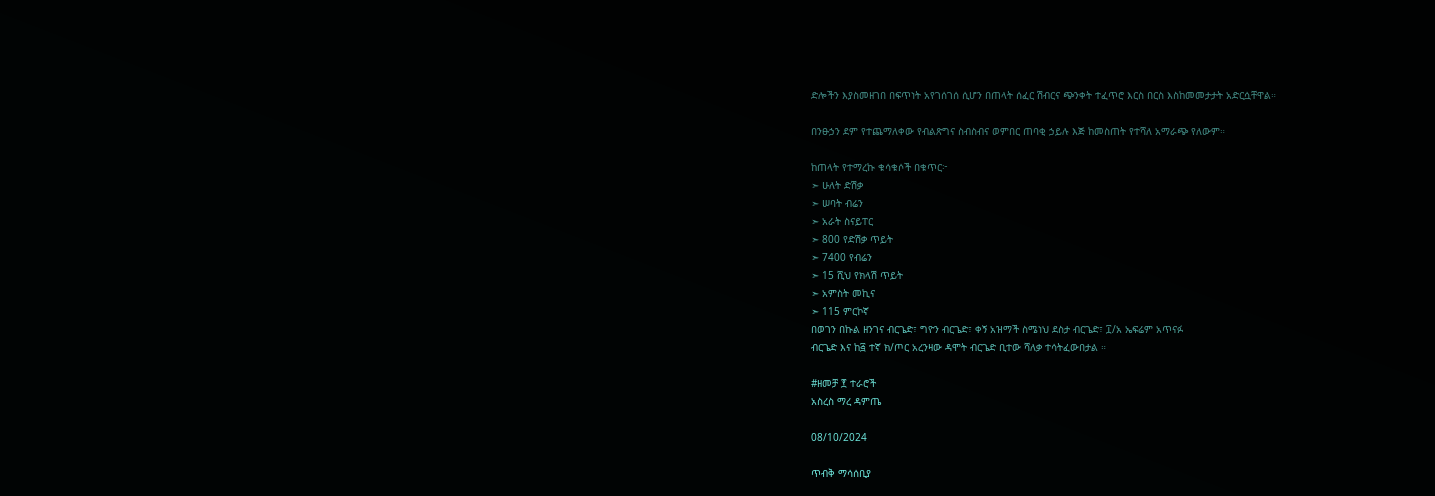ድሎችን እያስመዘገበ በፍጥነት አየገሰገሰ ሲሆን በጠላት ሰፈር ሽብርና ጭንቀት ተፈጥሮ እርስ በርስ እስከመመታታት አድርሷቸዋል።

በንፁኃን ደም የተጨማለቀው የብልጽግና ስብስብና ወምበር ጠባቂ ኃይሉ እጅ ከመስጠት የተሻለ አማራጭ የለውም።

ከጠላት የተማረኩ ቁሳቁሶች በቁጥር፦
➣ ሁለት ድሽቃ
➣ ሠባት ብሬን
➣ አራት ስናይፐር
➣ 800 የድሽቃ ጥይት
➣ 7400 የብሬን
➣ 15 ሺህ የክላሽ ጥይት
➣ አምስት መኪና
➣ 115 ምርኮኛ
በወገን በኩል ዘንገና ብርጌድ፣ ግዮን ብርጌድ፣ ቀኝ አዝማች ስሜነህ ደስታ ብርጌድ፣ ፲/አ ኤፍሬም አጥናፉ
ብርጌድ እና ከ፭ ተኛ ክ/ጦር አረንዛው ዳሞት ብርጌድ ቢተው ሻለቃ ተሳትፈውበታል ።

#ዘመቻ ፻ ተራሮች
አስረስ ማረ ዳምጤ

08/10/2024

ጥብቅ ማሳሰቢያ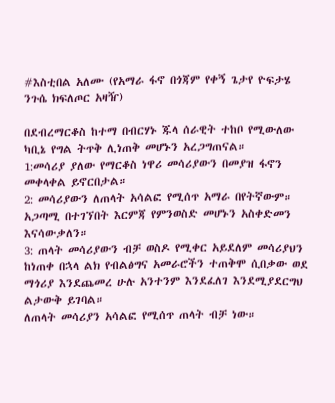#እስቲበል አለሙ (የአማራ ፋኖ በጎጃም የቀኝ ጌታየ ዮፍታሄ ንጉሴ ክፍለጦር አዛዥ)

በደብረማርቆስ ከተማ በብርሃኑ ጁላ ሰራዊት ተከቦ የሚውለው ካቢኔ የግል ትጥቅ ሊነጠቅ መሆኑን አረጋግጠናል።
1:መሳሪያ ያለው የማርቆስ ነዋሪ መሳሪያውን በመያዝ ፋኖን መቀላቀል ይኖርበታል።
2: መሳሪያውን ለጠላት አሳልፎ የሚሰጥ አማራ በየትኛውም። አጋጣሚ በተገኘበት እርምጃ የምንወስድ መሆኑን አስቀድመን እናሳውቃለን።
3: ጠላት መሳሪያውን ብቻ ወስዶ የሚቀር አይደለም መሳሪያህን ከነጠቀ በኋላ ልክ የብልፅግና አመራሮችን ተጠቅሞ ሲበቃው ወደ ማጎሪያ እንደጨመረ ሁሉ አንተንም እንደፈለገ እንደሚያደርግህ ልታውቅ ይገባል።
ለጠላት መሳሪያን አሳልፎ የሚሰጥ ጠላት ብቻ ነው።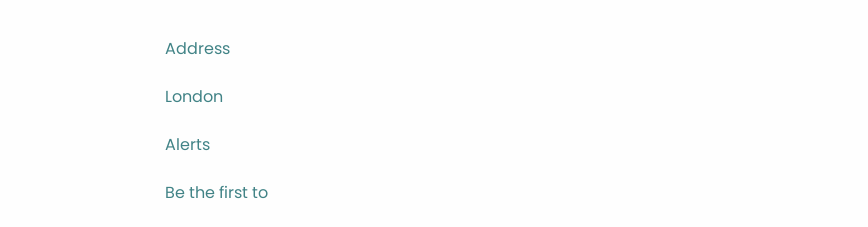Address

London

Alerts

Be the first to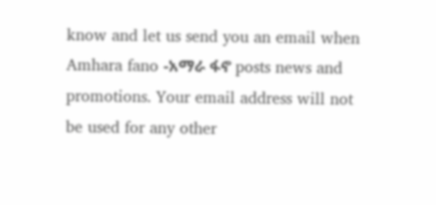know and let us send you an email when Amhara fano -አማራ ፋኖ posts news and promotions. Your email address will not be used for any other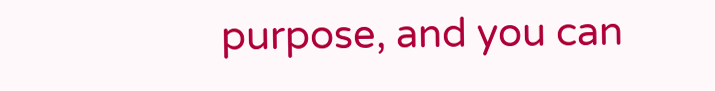purpose, and you can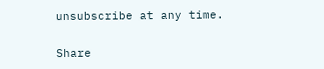unsubscribe at any time.

Share